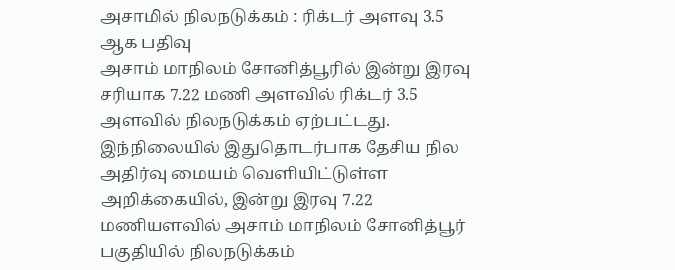அசாமில் நிலநடுக்கம் : ரிக்டர் அளவு 3.5 ஆக பதிவு
அசாம் மாநிலம் சோனித்பூரில் இன்று இரவு சரியாக 7.22 மணி அளவில் ரிக்டர் 3.5 அளவில் நிலநடுக்கம் ஏற்பட்டது.
இந்நிலையில் இதுதொடர்பாக தேசிய நில அதிர்வு மையம் வெளியிட்டுள்ள அறிக்கையில், இன்று இரவு 7.22 மணியளவில் அசாம் மாநிலம் சோனித்பூர் பகுதியில் நிலநடுக்கம்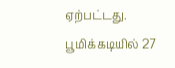ஏற்பட்டது.
பூமிக்கடியில் 27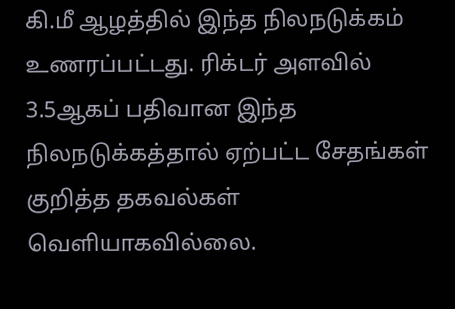கி.மீ ஆழத்தில் இந்த நிலநடுக்கம் உணரப்பட்டது. ரிக்டர் அளவில் 3.5ஆகப் பதிவான இந்த நிலநடுக்கத்தால் ஏற்பட்ட சேதங்கள் குறித்த தகவல்கள் வெளியாகவில்லை.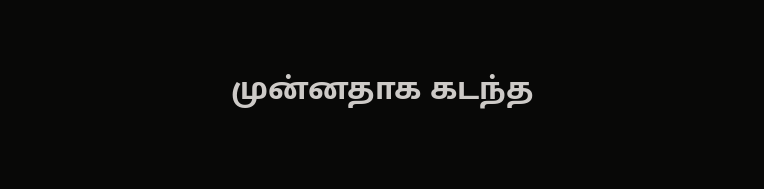முன்னதாக கடந்த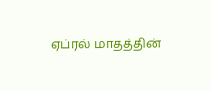ஏப்ரல் மாதத்தின்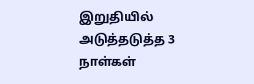இறுதியில் அடுத்தடுத்த 3 நாள்கள்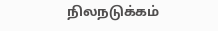நிலநடுக்கம்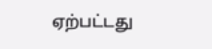ஏற்பட்டது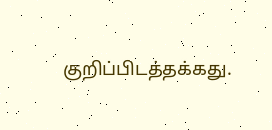குறிப்பிடத்தக்கது.